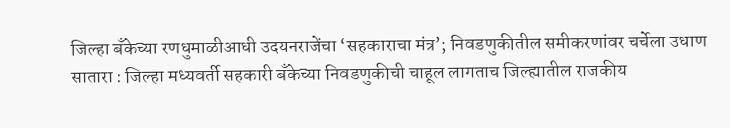जिल्हा बँकेच्या रणधुमाळीआधी उदयनराजेंचा ‘सहकाराचा मंत्र’; निवडणुकीतील समीकरणांवर चर्चेला उधाण
सातारा : जिल्हा मध्यवर्ती सहकारी बँकेच्या निवडणुकीची चाहूल लागताच जिल्ह्यातील राजकीय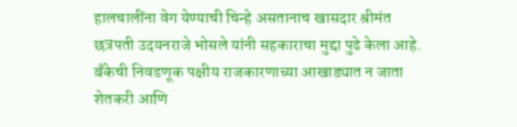हालचालींना वेग येण्याची चिन्हे असतानाच खासदार श्रीमंत छत्रपती उदयनराजे भोसले यांनी सहकाराचा मुद्दा पुढे केला आहे. बँकेची निवडणूक पक्षीय राजकारणाच्या आखाड्यात न जाता शेतकरी आणि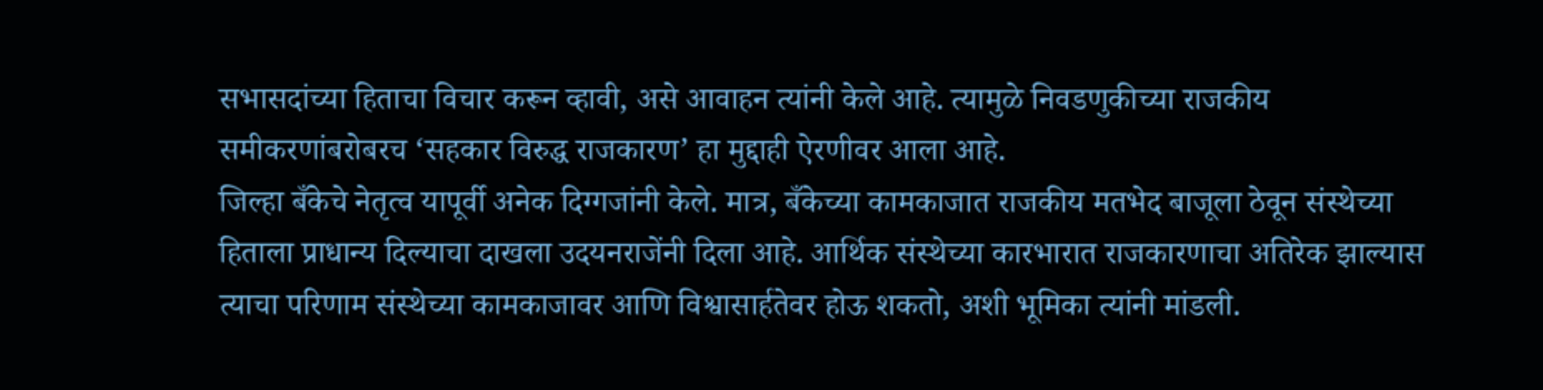सभासदांच्या हिताचा विचार करून व्हावी, असे आवाहन त्यांनी केले आहे. त्यामुळे निवडणुकीच्या राजकीय समीकरणांबरोबरच ‘सहकार विरुद्ध राजकारण’ हा मुद्दाही ऐरणीवर आला आहे.
जिल्हा बँकेचे नेतृत्व यापूर्वी अनेक दिग्गजांनी केले. मात्र, बँकेच्या कामकाजात राजकीय मतभेद बाजूला ठेवून संस्थेच्या हिताला प्राधान्य दिल्याचा दाखला उदयनराजेंनी दिला आहे. आर्थिक संस्थेच्या कारभारात राजकारणाचा अतिरेक झाल्यास त्याचा परिणाम संस्थेच्या कामकाजावर आणि विश्वासार्हतेवर होऊ शकतो, अशी भूमिका त्यांनी मांडली.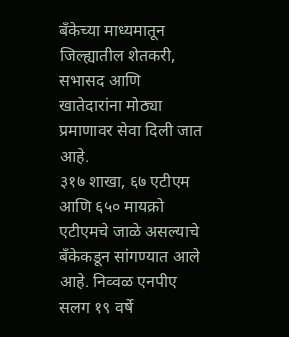बँकेच्या माध्यमातून जिल्ह्यातील शेतकरी, सभासद आणि खातेदारांना मोठ्या प्रमाणावर सेवा दिली जात आहे.
३१७ शाखा, ६७ एटीएम आणि ६५० मायक्रो एटीएमचे जाळे असल्याचे बँकेकडून सांगण्यात आले आहे. निव्वळ एनपीए सलग १९ वर्षे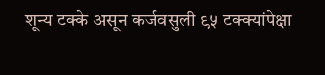शून्य टक्के असून कर्जवसुली ९५ टक्क्यांपेक्षा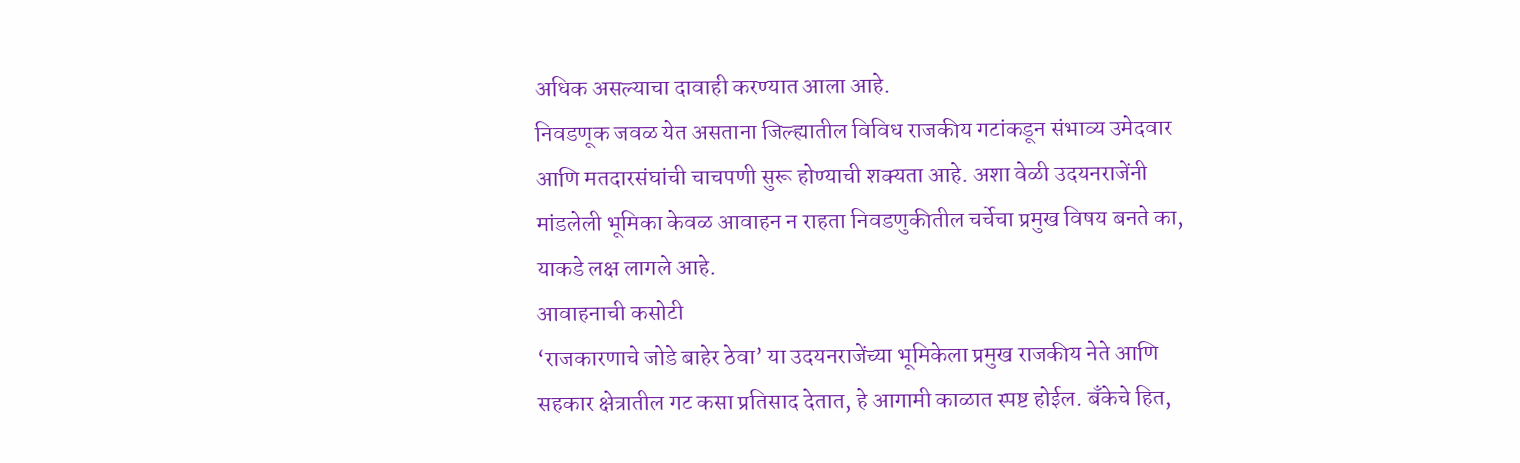अधिक असल्याचा दावाही करण्यात आला आहे.
निवडणूक जवळ येत असताना जिल्ह्यातील विविध राजकीय गटांकडून संभाव्य उमेदवार आणि मतदारसंघांची चाचपणी सुरू होण्याची शक्यता आहे. अशा वेळी उदयनराजेंनी मांडलेली भूमिका केवळ आवाहन न राहता निवडणुकीतील चर्चेचा प्रमुख विषय बनते का, याकडे लक्ष लागले आहे.
आवाहनाची कसोटी
‘राजकारणाचे जोडे बाहेर ठेवा’ या उदयनराजेंच्या भूमिकेला प्रमुख राजकीय नेते आणि सहकार क्षेत्रातील गट कसा प्रतिसाद देतात, हे आगामी काळात स्पष्ट होईल. बँकेचे हित,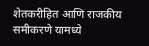शेतकरीहित आणि राजकीय समीकरणे यामध्ये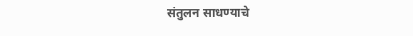संतुलन साधण्याचे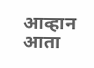आव्हान आता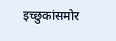इच्छुकांसमोर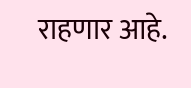राहणार आहे.